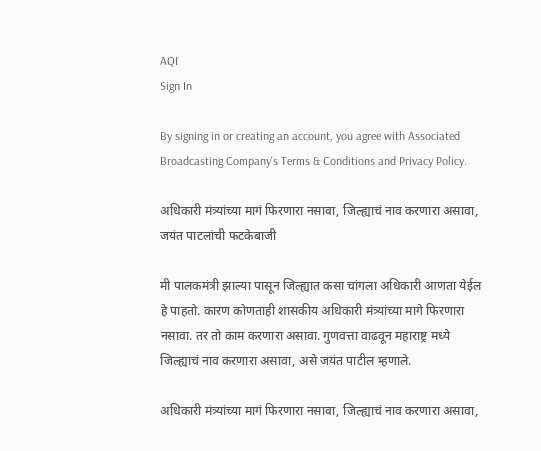AQI
Sign In

By signing in or creating an account, you agree with Associated Broadcasting Company's Terms & Conditions and Privacy Policy.

अधिकारी मंत्र्यांच्या मागं फिरणारा नसावा, जिल्ह्याचं नाव करणारा असावा, जयंत पाटलांची फटकेबाजी

मी पालकमंत्री झाल्या पासून जिल्ह्यात कसा चांगला अधिकारी आणता येईल हे पाहतो. कारण कोणताही शासकीय अधिकारी मंत्र्यांच्या मागे फिरणारा नसावा. तर तो काम करणारा असावा. गुणवत्ता वाढवून महाराष्ट्र मध्ये जिल्ह्याचं नाव करणारा असावा, असे जयंत पाटील म्हणाले.

अधिकारी मंत्र्यांच्या मागं फिरणारा नसावा, जिल्ह्याचं नाव करणारा असावा,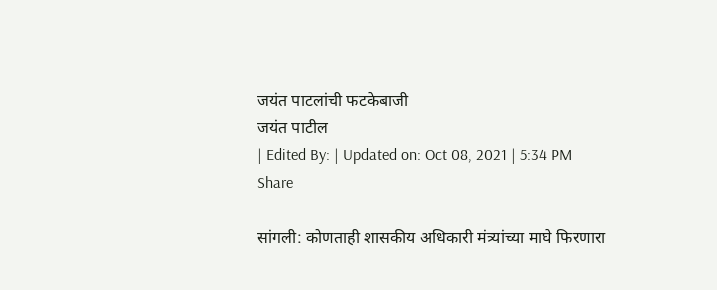जयंत पाटलांची फटकेबाजी
जयंत पाटील
| Edited By: | Updated on: Oct 08, 2021 | 5:34 PM
Share

सांगली: कोणताही शासकीय अधिकारी मंत्र्यांच्या माघे फिरणारा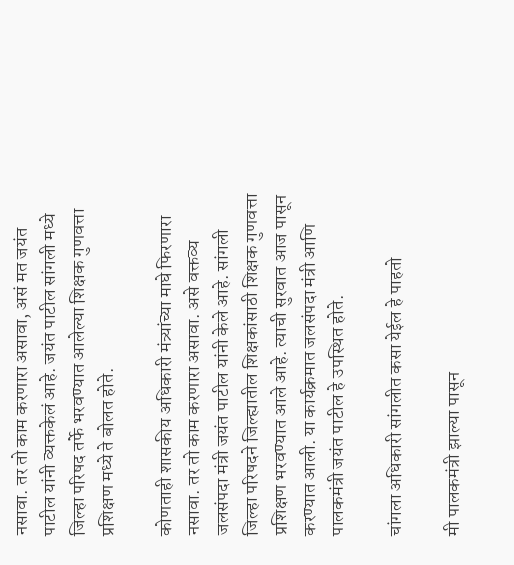नसावा. तर तो काम करणारा असावा, असं मत जयंत पाटील यांनी व्यक्तकेलं आहे. जयंत पाटील सांगली मध्ये जिल्हा परिषद तर्फे भरवण्यात आलेल्या शिक्षक गुणवत्ता प्रशिक्षण मध्ये ते बोलत होते.

कोणताही शासकीय अधिकारी मंत्र्यांच्या माघे फिरणारा नसावा. तर तो काम करणारा असावा. असे वक्तव्य जलसंपदा मंत्री जयंत पाटील यांनी केले आहे. सांगली जिल्हा परिषदने जिल्ह्यातील शिक्षकांसाठी शिक्षक गुणवत्ता प्रशिक्षण भरवण्यात आले आहे. त्याची सुरवात आज पासून करण्यात आली. या कार्यक्रमात जलसंपदा मंत्री आणि पालकमंत्री जयंत पाटील हे उपस्थित होते.

चांगला अधिकारी सांगलीत कसा येईल हे पाहतो

मी पालकमंत्री झाल्या पासून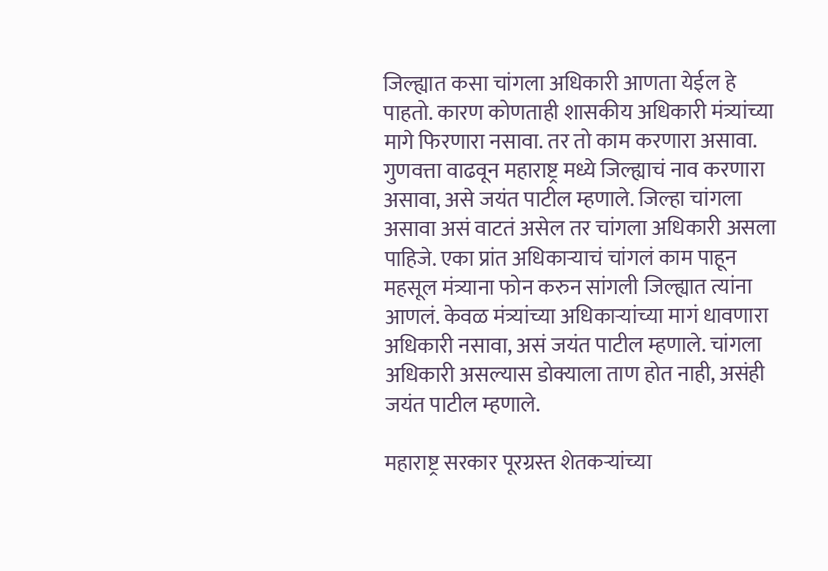जिल्ह्यात कसा चांगला अधिकारी आणता येईल हे पाहतो. कारण कोणताही शासकीय अधिकारी मंत्र्यांच्या मागे फिरणारा नसावा. तर तो काम करणारा असावा. गुणवत्ता वाढवून महाराष्ट्र मध्ये जिल्ह्याचं नाव करणारा असावा, असे जयंत पाटील म्हणाले. जिल्हा चांगला असावा असं वाटतं असेल तर चांगला अधिकारी असला पाहिजे. एका प्रांत अधिकाऱ्याचं चांगलं काम पाहून महसूल मंत्र्याना फोन करुन सांगली जिल्ह्यात त्यांना आणलं. केवळ मंत्र्यांच्या अधिकाऱ्यांच्या मागं धावणारा अधिकारी नसावा, असं जयंत पाटील म्हणाले. चांगला अधिकारी असल्यास डोक्याला ताण होत नाही, असंही जयंत पाटील म्हणाले.

महाराष्ट्र सरकार पूरग्रस्त शेतकऱ्यांच्या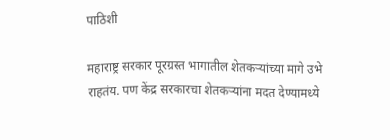पाठिशी

महाराष्ट्र सरकार पूरग्रस्त भागातील शेतकऱ्यांच्या मागे उभे राहतंय. पण केंद्र सरकारचा शेतकऱ्यांना मदत देण्यामध्ये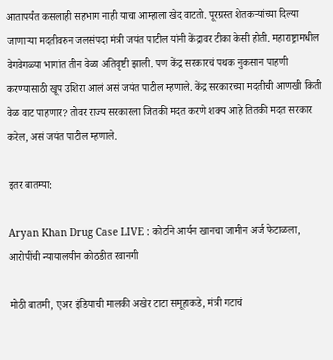आतापर्यंत कसलाही सहभाग नाही याचा आम्हाला खेद वाटतो. पूरग्रस्त शेतकऱ्यांच्या दिल्या जाणाऱ्या मदतीवरुन जलसंपदा मंत्री जयंत पाटील यांनी केंद्रावर टीका केसी होती. महाराष्ट्रामधील वेगवेगळ्या भागांत तीन वेळा अतिवृष्टी झाली. पण केंद्र सरकारचं पथक नुकसान पाहणी करण्यासाठी खूप उशिरा आलं असं जयंत पाटील म्हणाले. केंद्र सरकारच्या मदतीची आणखी किती वेळ वाट पाहणार? तोवर राज्य सरकारला जितकी मदत करणे शक्य आहे तितकी मदत सरकार करेल, असं जयंत पाटील म्हणाले.

इतर बातम्या:

Aryan Khan Drug Case LIVE : कोर्टाने आर्यन खानचा जामीन अर्ज फेटाळला, आरोपींची न्यायालयीन कोठडीत रवानगी

मोठी बातमी, एअर इंडियाची मालकी अखेर टाटा समूहाकडे, मंत्री गटाचं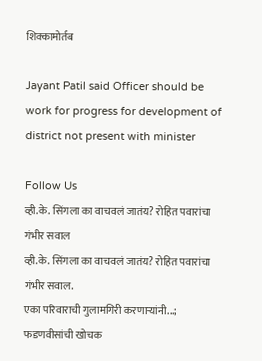शिक्कामोर्तब

Jayant Patil said Officer should be work for progress for development of district not present with minister

Follow Us
व्ही.के. सिंगला का वाचवलं जातंय? रोहित पवारांचा गंभीर सवाल
व्ही.के. सिंगला का वाचवलं जातंय? रोहित पवारांचा गंभीर सवाल.
एका परिवाराची गुलामगिरी करणाऱ्यांनी...; फडणवीसांची खोचक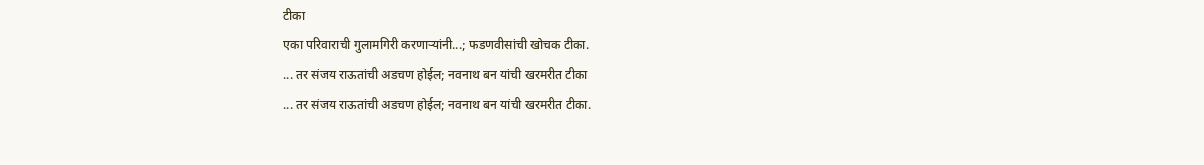टीका
एका परिवाराची गुलामगिरी करणाऱ्यांनी...; फडणवीसांची खोचक टीका.
... तर संजय राऊतांची अडचण होईल; नवनाथ बन यांची खरमरीत टीका
... तर संजय राऊतांची अडचण होईल; नवनाथ बन यांची खरमरीत टीका.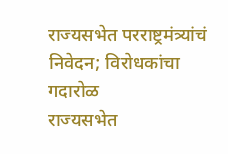राज्यसभेत परराष्ट्रमंत्र्यांचं निवेदन; विरोधकांचा गदारोळ
राज्यसभेत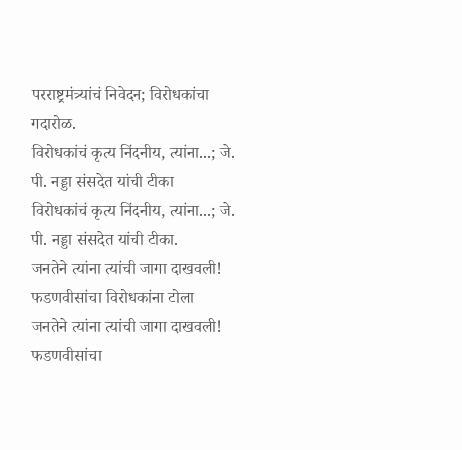परराष्ट्रमंत्र्यांचं निवेदन; विरोधकांचा गदारोळ.
विरोधकांचं कृत्य निंदनीय, त्यांना...; जे. पी. नड्डा संसदेत यांची टीका
विरोधकांचं कृत्य निंदनीय, त्यांना...; जे. पी. नड्डा संसदेत यांची टीका.
जनतेने त्यांना त्यांची जागा दाखवली! फडणवीसांचा विरोधकांना टोला
जनतेने त्यांना त्यांची जागा दाखवली! फडणवीसांचा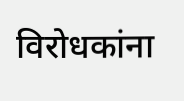विरोधकांना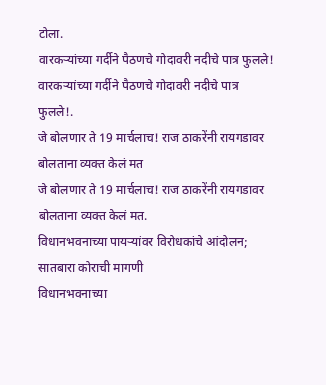टोला.
वारकऱ्यांच्या गर्दीने पैठणचे गोदावरी नदीचे पात्र फुलले!
वारकऱ्यांच्या गर्दीने पैठणचे गोदावरी नदीचे पात्र फुलले!.
जे बोलणार ते 19 मार्चलाच! राज ठाकरेंनी रायगडावर बोलताना व्यक्त केलं मत
जे बोलणार ते 19 मार्चलाच! राज ठाकरेंनी रायगडावर बोलताना व्यक्त केलं मत.
विधानभवनाच्या पायऱ्यांवर विरोधकांचे आंदोलन; सातबारा कोराची मागणी
विधानभवनाच्या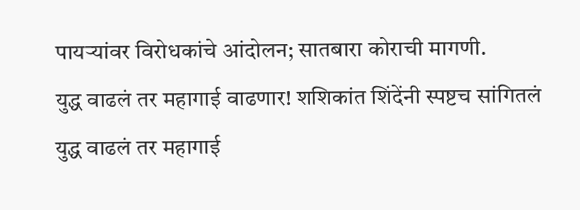पायऱ्यांवर विरोधकांचे आंदोलन; सातबारा कोराची मागणी.
युद्ध वाढलं तर महागाई वाढणार! शशिकांत शिंदेंनी स्पष्टच सांगितलं
युद्ध वाढलं तर महागाई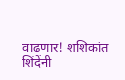वाढणार! शशिकांत शिंदेंनी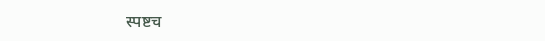स्पष्टच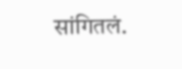सांगितलं.